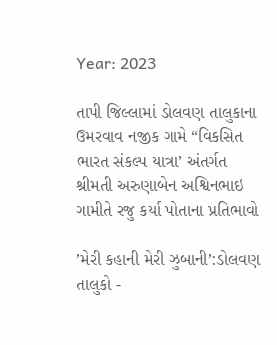Year: 2023

તાપી જિલ્લામાં ડોલવણ તાલુકાના ઉમરવાવ નજીક ગામે “વિકસિત ભારત સંકલ્પ યાત્રા’ અંતર્ગત શ્રીમતી અરુણાબેન અશ્વિનભાઇ ગામીતે રજુ કર્યા પોતાના પ્રતિભાવો

’મેરી કહાની મેરી ઝુબાની’:ડોલવણ તાલુકો -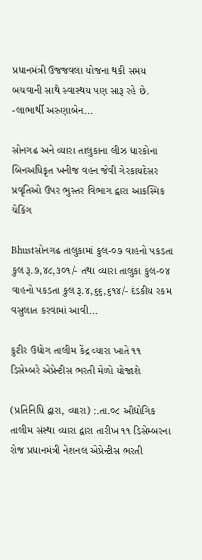પ્રધાનમંત્રી ઉજજવલા યોજના થકી સમય બચવાની સાથે સ્વાસ્થય પણ સારૂ રહે છે. -લાભાર્થી અરુણાબેન...

સોનગઢ અને વ્યારા તાલુકાના લીઝ ધારકોના બિનઅધિકૃત ખનીજ વહન જેવી ગેરકાયદેસર પ્રવૃતિઓ ઉપર ભુસ્તર વિભાગ દ્વારા આકસ્મિક ચેકિંગ

Bhustસોનગઢ તાલુકામાં કુલ-૦૭ વાહનો પકડતા કુલ રૂ.૭,૪૮,૩૦૧/- તથા વ્યારા તાલુકા કુલ-૦૪ વાહનો પકડતા કુલ રૂ.૪,૬૬,૬૧૪/- દંડકીય રકમ વસુલાત કરવામાં આવી...

કુટીર ઉદ્યોગ તાલીમ કેંદ્ર વ્યારા ખાતે ૧૧ ડિસેમ્બરે એપ્રેન્ટીસ ભરતી મેળો યોજાશે

(પ્રતિનિધિ દ્વારા, વ્યારા) :.તા.૦૮ ઔદ્યોગિક તાલીમ સંસ્થા વ્યારા દ્વારા તારીખ ૧૧ ડિસેમ્બરના રોજ પ્રધાનમંત્રી નેશનલ એપ્રેન્ટીસ ભરતી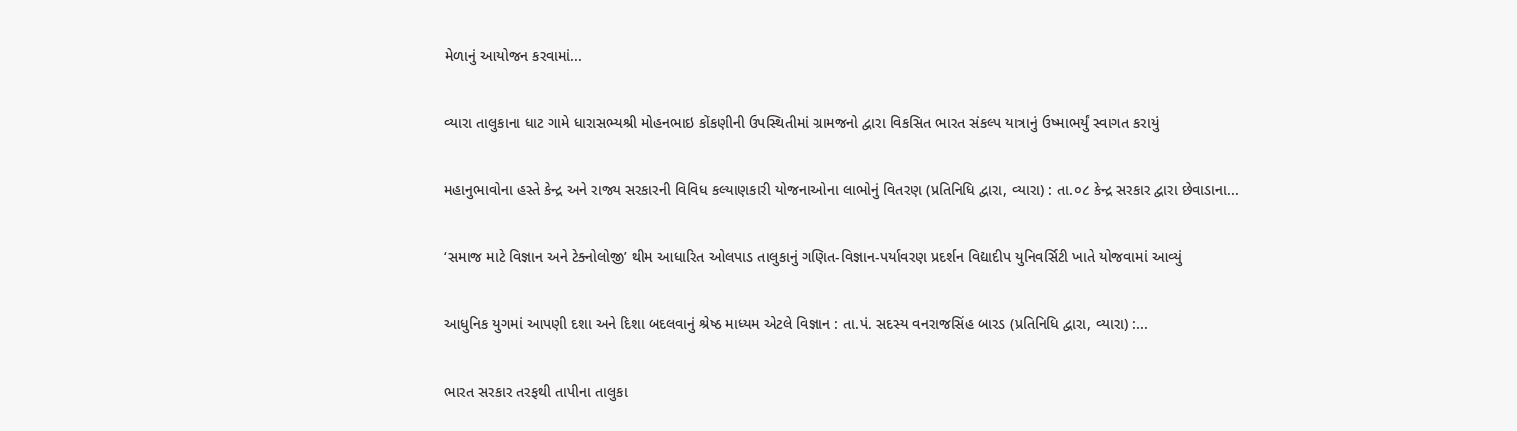મેળાનું આયોજન કરવામાં...

વ્યારા તાલુકાના ધાટ ગામે ધારાસભ્યશ્રી મોહનભાઇ કોંકણીની ઉપસ્થિતીમાં ગ્રામજનો દ્વારા વિકસિત ભારત સંકલ્પ યાત્રાનું ઉષ્માભર્યું સ્વાગત કરાયું

મહાનુભાવોના હસ્તે કેન્દ્ર અને રાજ્ય સરકારની વિવિધ કલ્યાણકારી યોજનાઓના લાભોનું વિતરણ (પ્રતિનિધિ દ્વારા, વ્યારા) : તા.૦૮ કેન્દ્ર સરકાર દ્વારા છેવાડાના...

‘સમાજ માટે વિજ્ઞાન અને ટેક્નોલોજી’ થીમ આધારિત ઓલપાડ તાલુકાનું ગણિત-વિજ્ઞાન-પર્યાવરણ પ્રદર્શન વિદ્યાદીપ યુનિવર્સિટી ખાતે યોજવામાં આવ્યું

આધુનિક યુગમાં આપણી દશા અને દિશા બદલવાનું શ્રેષ્ઠ માધ્યમ એટલે વિજ્ઞાન : તા.પં. સદસ્ય વનરાજસિંહ બારડ (પ્રતિનિધિ દ્વારા, વ્યારા) :...

ભારત સરકાર તરફથી તાપીના તાલુકા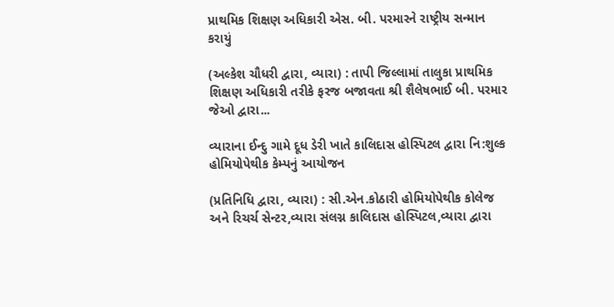પ્રાથમિક શિક્ષણ અધિકારી એસ. બી. પરમારને રાષ્ટ્રીય સન્માન કરાયું

(અલ્કેશ ચૌધરી દ્વારા, વ્યારા) : તાપી જિલ્લામાં તાલુકા પ્રાથમિક શિક્ષણ અધિકારી તરીકે ફરજ બજાવતા શ્રી શૈલેષભાઈ બી. પરમાર જેઓ દ્વારા...

વ્યારાના ઈન્દુ ગામે દૂધ ડેરી ખાતે કાલિદાસ હોસ્પિટલ દ્વારા નિ:શુલ્ક હોમિયોપેથીક કેમ્પનું આયોજન

(પ્રતિનિધિ દ્વારા, વ્યારા) : સી.એન.કોઠારી હોમિયોપેથીક કોલેજ અને રિચર્ચ સેન્ટર,વ્યારા સંલગ્ન કાલિદાસ હોસ્પિટલ,વ્યારા દ્વારા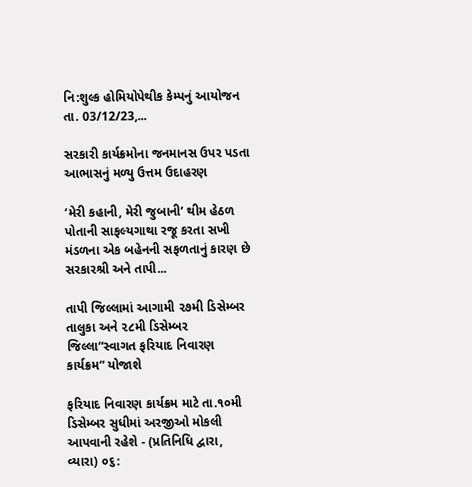નિ:શુલ્ક હોમિયોપેથીક કેમ્પનું આયોજન તા. 03/12/23,...

સરકારી કાર્યક્રમોના જનમાનસ ઉપર પડતા આભાસનું મળ્યુ ઉત્તમ ઉદાહરણ

‘મેરી કહાની, મેરી જુબાની’ થીમ હેઠળ પોતાની સાફલ્યગાથા રજૂ કરતા સખી મંડળના એક બહેનની સફળતાનું કારણ છે સરકારશ્રી અને તાપી...

તાપી જિલ્લામાં આગામી ૨૭મી ડિસેમ્બર તાલુકા અને ૨૮મી ડિસેમ્બર જિલ્લા“સ્વાગત ફરિયાદ નિવારણ કાર્યક્રમ” યોજાશે

ફરિયાદ નિવારણ કાર્યક્રમ માટે તા.૧૦મી ડિસેમ્બર સુધીમાં અરજીઓ મોકલી આપવાની રહેશે - (પ્રતિનિધિ દ્વારા, વ્યારા) ૦૬: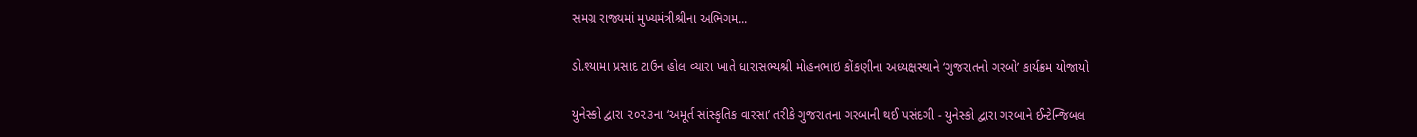સમગ્ર રાજ્યમાં મુખ્યમંત્રીશ્રીના અભિગમ...

ડો.શ્યામા પ્રસાદ ટાઉન હોલ વ્યારા ખાતે ધારાસભ્યશ્રી મોહનભાઇ કોંકણીના અધ્યક્ષસ્થાને ‘ગુજરાતનો ગરબો’ કાર્યક્રમ યોજાયો

યુનેસ્કો દ્વારા ૨૦૨૩ના ‘અમૂર્ત સાંસ્કૃતિક વારસા’ તરીકે ગુજરાતના ગરબાની થઈ પસંદગી - યુનેસ્કો દ્વારા ગરબાને ઈન્ટેન્જિબલ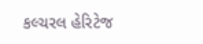કલ્ચરલ હેરિટેજ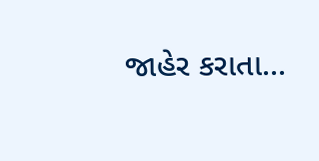જાહેર કરાતા...